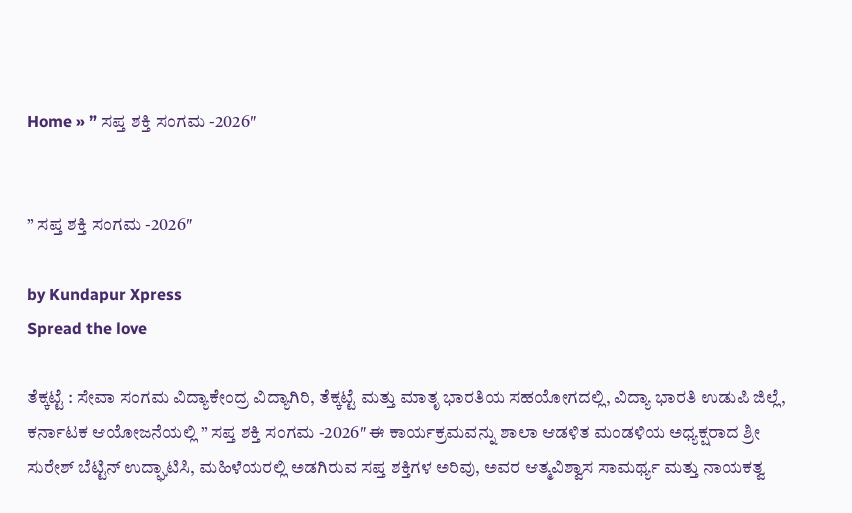Home » ” ಸಪ್ತ ಶಕ್ತಿ ಸಂಗಮ -2026″


” ಸಪ್ತ ಶಕ್ತಿ ಸಂಗಮ -2026″

by Kundapur Xpress
Spread the love

ತೆಕ್ಕಟ್ಟೆ : ಸೇವಾ ಸಂಗಮ ವಿದ್ಯಾಕೇಂದ್ರ ವಿದ್ಯಾಗಿರಿ, ತೆಕ್ಕಟ್ಟೆ ಮತ್ತು ಮಾತೃ ಭಾರತಿಯ ಸಹಯೋಗದಲ್ಲಿ, ವಿದ್ಯಾ ಭಾರತಿ ಉಡುಪಿ ಜಿಲ್ಲೆ, ಕರ್ನಾಟಕ ಆಯೋಜನೆಯಲ್ಲಿ ” ಸಪ್ತ ಶಕ್ತಿ ಸಂಗಮ -2026″ ಈ ಕಾರ್ಯಕ್ರಮವನ್ನು ಶಾಲಾ ಆಡಳಿತ ಮಂಡಳಿಯ ಅಧ್ಯಕ್ಷರಾದ ಶ್ರೀ ಸುರೇಶ್ ಬೆಟ್ಟಿನ್ ಉದ್ಘಾಟಿಸಿ, ಮಹಿಳೆಯರಲ್ಲಿ ಅಡಗಿರುವ ಸಪ್ತ ಶಕ್ತಿಗಳ ಅರಿವು, ಅವರ ಆತ್ಮವಿಶ್ವಾಸ ಸಾಮರ್ಥ್ಯ ಮತ್ತು ನಾಯಕತ್ವ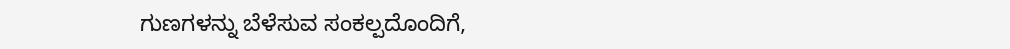ಗುಣಗಳನ್ನು ಬೆಳೆಸುವ ಸಂಕಲ್ಪದೊಂದಿಗೆ,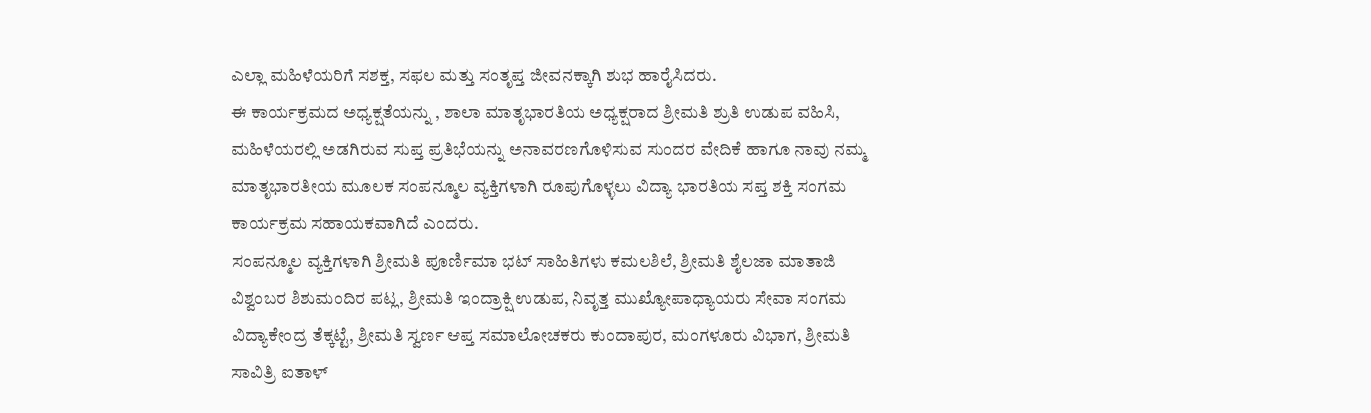ಎಲ್ಲಾ ಮಹಿಳೆಯರಿಗೆ ಸಶಕ್ತ, ಸಫಲ ಮತ್ತು ಸಂತೃಪ್ತ ಜೀವನಕ್ಕಾಗಿ ಶುಭ ಹಾರೈಸಿದರು.
ಈ ಕಾರ್ಯಕ್ರಮದ ಅಧ್ಯಕ್ಷತೆಯನ್ನು , ಶಾಲಾ ಮಾತೃಭಾರತಿಯ ಅಧ್ಯಕ್ಷರಾದ ಶ್ರೀಮತಿ ಶ್ರುತಿ ಉಡುಪ ವಹಿಸಿ, ಮಹಿಳೆಯರಲ್ಲಿ ಅಡಗಿರುವ ಸುಪ್ತ ಪ್ರತಿಭೆಯನ್ನು ಅನಾವರಣಗೊಳಿಸುವ ಸುಂದರ ವೇದಿಕೆ ಹಾಗೂ ನಾವು ನಮ್ಮ ಮಾತೃಭಾರತೀಯ ಮೂಲಕ ಸಂಪನ್ಮೂಲ ವ್ಯಕ್ತಿಗಳಾಗಿ ರೂಪುಗೊಳ್ಳಲು ವಿದ್ಯಾ ಭಾರತಿಯ ಸಪ್ತ ಶಕ್ತಿ ಸಂಗಮ ಕಾರ್ಯಕ್ರಮ ಸಹಾಯಕವಾಗಿದೆ ಎಂದರು.
ಸಂಪನ್ಮೂಲ ವ್ಯಕ್ತಿಗಳಾಗಿ ಶ್ರೀಮತಿ ಪೂರ್ಣಿಮಾ ಭಟ್ ಸಾಹಿತಿಗಳು ಕಮಲಶಿಲೆ, ಶ್ರೀಮತಿ ಶೈಲಜಾ ಮಾತಾಜಿ ವಿಶ್ವಂಬರ ಶಿಶುಮಂದಿರ ಪಟ್ಲ, ಶ್ರೀಮತಿ ಇಂದ್ರಾಕ್ಷಿ ಉಡುಪ, ನಿವೃತ್ತ ಮುಖ್ಯೋಪಾಧ್ಯಾಯರು ಸೇವಾ ಸಂಗಮ ವಿದ್ಯಾಕೇಂದ್ರ ತೆಕ್ಕಟ್ಟೆ, ಶ್ರೀಮತಿ ಸ್ವರ್ಣ ಆಪ್ತ ಸಮಾಲೋಚಕರು ಕುಂದಾಪುರ, ಮಂಗಳೂರು ವಿಭಾಗ, ಶ್ರೀಮತಿ ಸಾವಿತ್ರಿ ಐತಾಳ್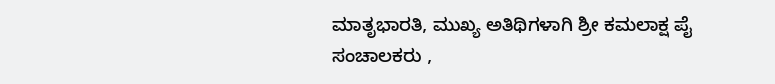ಮಾತೃಭಾರತಿ, ಮುಖ್ಯ ಅತಿಥಿಗಳಾಗಿ ಶ್ರೀ ಕಮಲಾಕ್ಷ ಪೈ ಸಂಚಾಲಕರು ,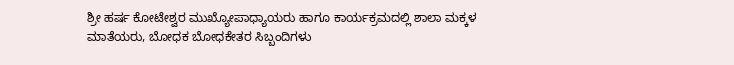ಶ್ರೀ ಹರ್ಷ ಕೋಟೇಶ್ವರ ಮುಖ್ಯೋಪಾಧ್ಯಾಯರು ಹಾಗೂ ಕಾರ್ಯಕ್ರಮದಲ್ಲಿ ಶಾಲಾ ಮಕ್ಕಳ ಮಾತೆಯರು, ಬೋಧಕ ಬೋಧಕೇತರ ಸಿಬ್ಬಂದಿಗಳು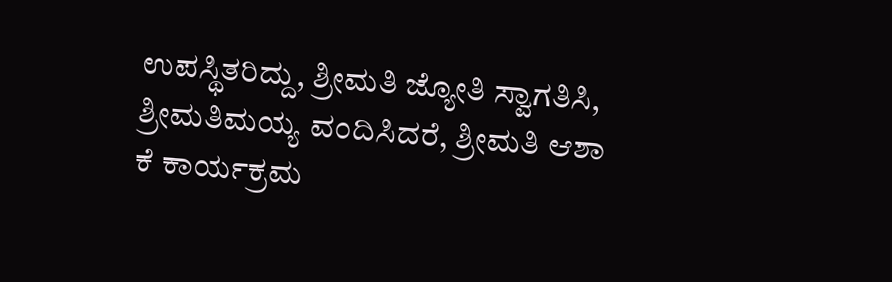ಉಪಸ್ಥಿತರಿದ್ದು, ಶ್ರೀಮತಿ ಜ್ಯೋತಿ ಸ್ವಾಗತಿಸಿ, ಶ್ರೀಮತಿಮಯ್ಯ ವಂದಿಸಿದರೆ, ಶ್ರೀಮತಿ ಆಶಾ ಕೆ ಕಾರ್ಯಕ್ರಮ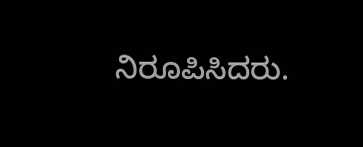ನಿರೂಪಿಸಿದರು.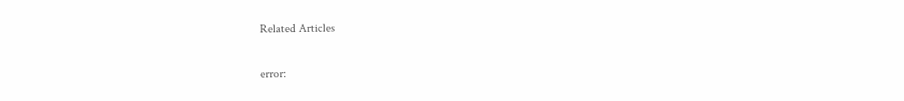Related Articles

error: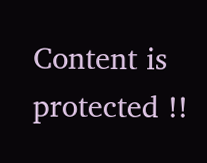Content is protected !!